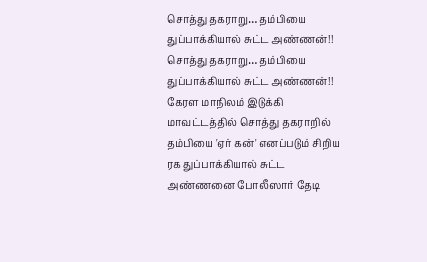சொத்து தகராறு… தம்பியை துப்பாக்கியால் சுட்ட அண்ணன்!!
சொத்து தகராறு… தம்பியை துப்பாக்கியால் சுட்ட அண்ணன்!!
கேரள மாநிலம் இடுக்கி மாவட்டத்தில் சொத்து தகராறில் தம்பியை 'ஏர் கன்' எனப்படும் சிறிய ரக துப்பாக்கியால் சுட்ட அண்ணனை போலீஸார் தேடி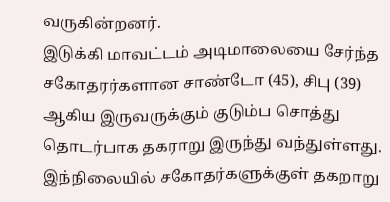வருகின்றனர்.
இடுக்கி மாவட்டம் அடிமாலையை சேர்ந்த சகோதரர்களான சாண்டோ (45), சிபு (39) ஆகிய இருவருக்கும் குடும்ப சொத்து தொடர்பாக தகராறு இருந்து வந்துள்ளது. இந்நிலையில் சகோதர்களுக்குள் தகறாறு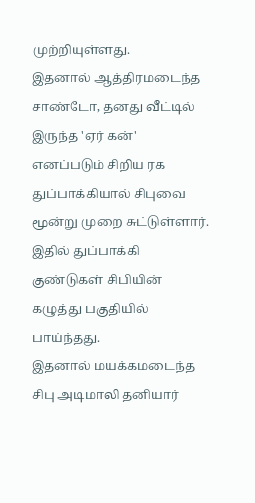முற்றியுள்ளது.
இதனால் ஆத்திரமடைந்த சாண்டோ, தனது வீட்டில் இருந்த 'ஏர் கன்' எனப்படும் சிறிய ரக துப்பாக்கியால் சிபுவை மூன்று முறை சுட்டுள்ளார். இதில் துப்பாக்கி குண்டுகள் சிபியின் கழுத்து பகுதியில் பாய்ந்தது.
இதனால் மயக்கமடைந்த சிபு அடிமாலி தனியார்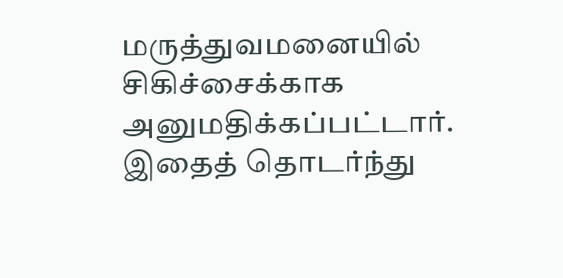மருத்துவமனையில் சிகிச்சைக்காக அனுமதிக்கப்பட்டார். இதைத் தொடர்ந்து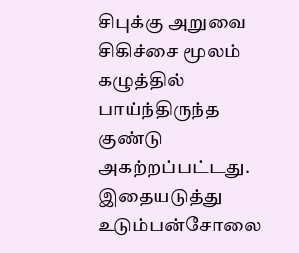சிபுக்கு அறுவை சிகிச்சை மூலம் கழுத்தில் பாய்ந்திருந்த குண்டு அகற்றப்பட்டது.
இதையடுத்து உடும்பன்சோலை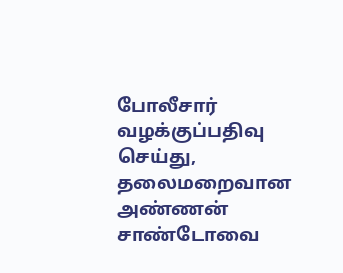போலீசார் வழக்குப்பதிவு செய்து, தலைமறைவான அண்ணன் சாண்டோவை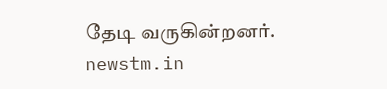தேடி வருகின்றனர்.
newstm.in